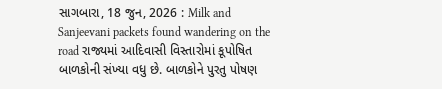સાગબારા, 18 જુન, 2026 : Milk and Sanjeevani packets found wandering on the road રાજ્યમાં આદિવાસી વિસ્તારોમાં કૂપોષિત બાળકોની સંખ્યા વધુ છે. બાળકોને પુરતુ પોષણ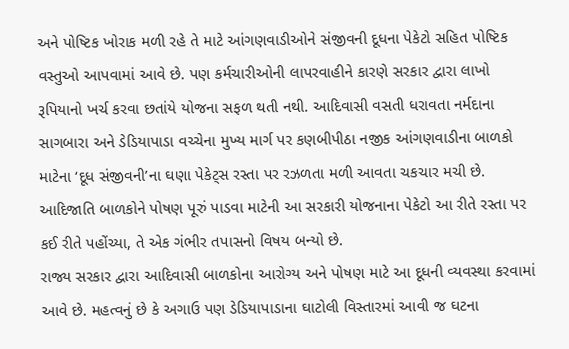અને પોષ્ટિક ખોરાક મળી રહે તે માટે આંગણવાડીઓને સંજીવની દૂધના પેકેટો સહિત પોષ્ટિક વસ્તુઓ આપવામાં આવે છે. પણ કર્મચારીઓની લાપરવાહીને કારણે સરકાર દ્વારા લાખો રૂપિયાનો ખર્ચ કરવા છતાંયે યોજના સફળ થતી નથી. આદિવાસી વસતી ધરાવતા નર્મદાના સાગબારા અને ડેડિયાપાડા વચ્ચેના મુખ્ય માર્ગ પર કણબીપીઠા નજીક આંગણવાડીના બાળકો માટેના ‘દૂધ સંજીવની’ના ઘણા પેકેટ્સ રસ્તા પર રઝળતા મળી આવતા ચકચાર મચી છે. આદિજાતિ બાળકોને પોષણ પૂરું પાડવા માટેની આ સરકારી યોજનાના પેકેટો આ રીતે રસ્તા પર કઈ રીતે પહોંચ્યા, તે એક ગંભીર તપાસનો વિષય બન્યો છે.
રાજ્ય સરકાર દ્વારા આદિવાસી બાળકોના આરોગ્ય અને પોષણ માટે આ દૂધની વ્યવસ્થા કરવામાં આવે છે. મહત્વનું છે કે અગાઉ પણ ડેડિયાપાડાના ઘાટોલી વિસ્તારમાં આવી જ ઘટના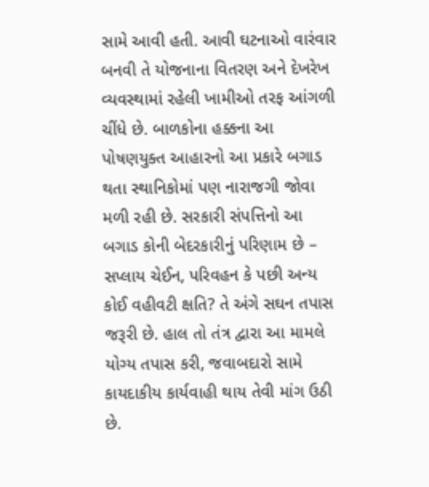સામે આવી હતી. આવી ઘટનાઓ વારંવાર બનવી તે યોજનાના વિતરણ અને દેખરેખ વ્યવસ્થામાં રહેલી ખામીઓ તરફ આંગળી ચીંધે છે. બાળકોના હક્કના આ પોષણયુક્ત આહારનો આ પ્રકારે બગાડ થતા સ્થાનિકોમાં પણ નારાજગી જોવા મળી રહી છે. સરકારી સંપત્તિનો આ બગાડ કોની બેદરકારીનું પરિણામ છે – સપ્લાય ચેઈન, પરિવહન કે પછી અન્ય કોઈ વહીવટી ક્ષતિ? તે અંગે સઘન તપાસ જરૂરી છે. હાલ તો તંત્ર દ્વારા આ મામલે યોગ્ય તપાસ કરી, જવાબદારો સામે કાયદાકીય કાર્યવાહી થાય તેવી માંગ ઉઠી છે.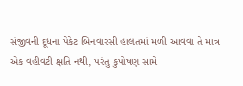સંજીવની દૂધના પેકેટ બિનવારસી હાલતમાં મળી આવવા તે માત્ર એક વહીવટી ક્ષતિ નથી, પરંતુ કુપોષણ સામે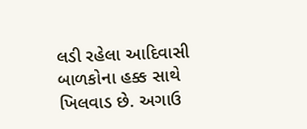લડી રહેલા આદિવાસી બાળકોના હક્ક સાથે ખિલવાડ છે. અગાઉ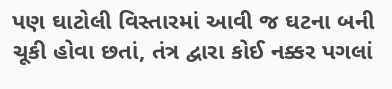પણ ઘાટોલી વિસ્તારમાં આવી જ ઘટના બની ચૂકી હોવા છતાં, તંત્ર દ્વારા કોઈ નક્કર પગલાં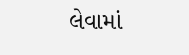લેવામાં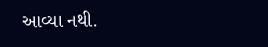આવ્યા નથી.